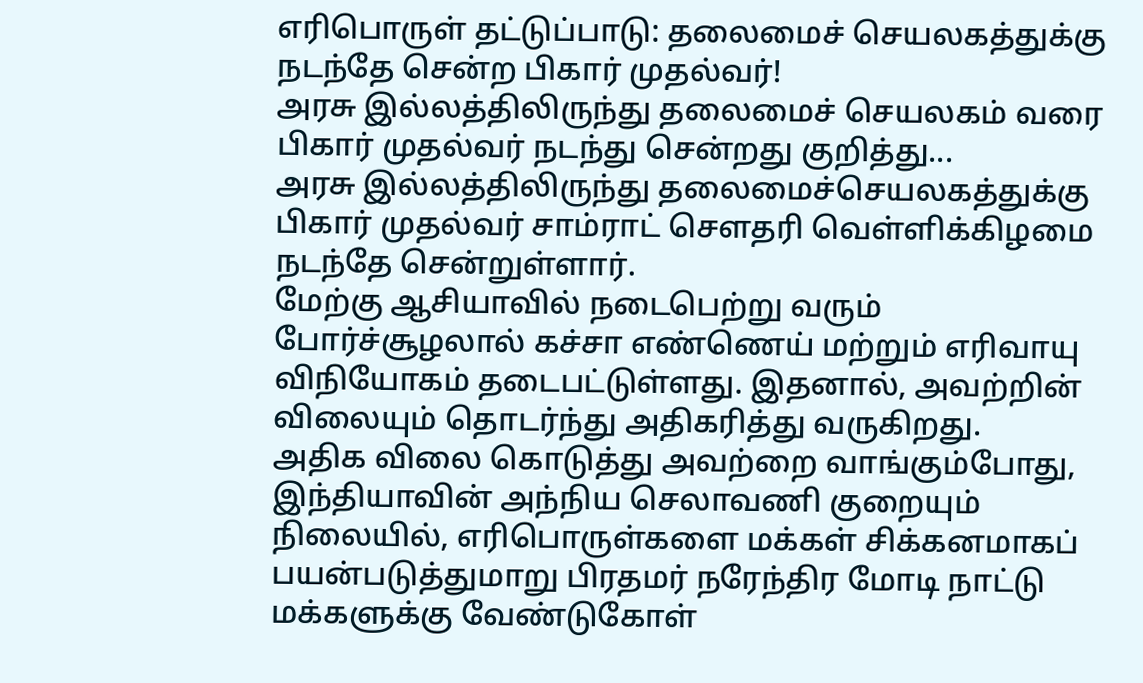எரிபொருள் தட்டுப்பாடு: தலைமைச் செயலகத்துக்கு நடந்தே சென்ற பிகார் முதல்வர்!
அரசு இல்லத்திலிருந்து தலைமைச் செயலகம் வரை பிகார் முதல்வர் நடந்து சென்றது குறித்து...
அரசு இல்லத்திலிருந்து தலைமைச்செயலகத்துக்கு பிகார் முதல்வர் சாம்ராட் சௌதரி வெள்ளிக்கிழமை நடந்தே சென்றுள்ளார்.
மேற்கு ஆசியாவில் நடைபெற்று வரும் போர்ச்சூழலால் கச்சா எண்ணெய் மற்றும் எரிவாயு விநியோகம் தடைபட்டுள்ளது. இதனால், அவற்றின் விலையும் தொடர்ந்து அதிகரித்து வருகிறது.
அதிக விலை கொடுத்து அவற்றை வாங்கும்போது, இந்தியாவின் அந்நிய செலாவணி குறையும் நிலையில், எரிபொருள்களை மக்கள் சிக்கனமாகப் பயன்படுத்துமாறு பிரதமர் நரேந்திர மோடி நாட்டு மக்களுக்கு வேண்டுகோள்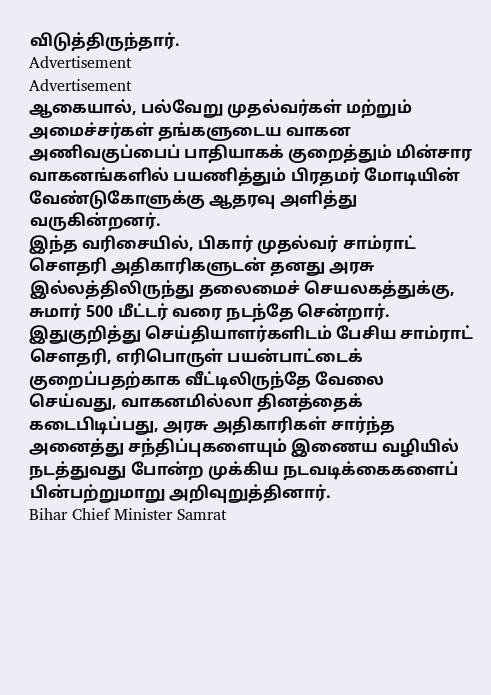விடுத்திருந்தார்.
Advertisement
Advertisement
ஆகையால், பல்வேறு முதல்வர்கள் மற்றும் அமைச்சர்கள் தங்களுடைய வாகன அணிவகுப்பைப் பாதியாகக் குறைத்தும் மின்சார வாகனங்களில் பயணித்தும் பிரதமர் மோடியின் வேண்டுகோளுக்கு ஆதரவு அளித்து வருகின்றனர்.
இந்த வரிசையில், பிகார் முதல்வர் சாம்ராட் சௌதரி அதிகாரிகளுடன் தனது அரசு இல்லத்திலிருந்து தலைமைச் செயலகத்துக்கு, சுமார் 500 மீட்டர் வரை நடந்தே சென்றார்.
இதுகுறித்து செய்தியாளர்களிடம் பேசிய சாம்ராட் சௌதரி, எரிபொருள் பயன்பாட்டைக் குறைப்பதற்காக வீட்டிலிருந்தே வேலை செய்வது, வாகனமில்லா தினத்தைக் கடைபிடிப்பது, அரசு அதிகாரிகள் சார்ந்த அனைத்து சந்திப்புகளையும் இணைய வழியில் நடத்துவது போன்ற முக்கிய நடவடிக்கைகளைப் பின்பற்றுமாறு அறிவுறுத்தினார்.
Bihar Chief Minister Samrat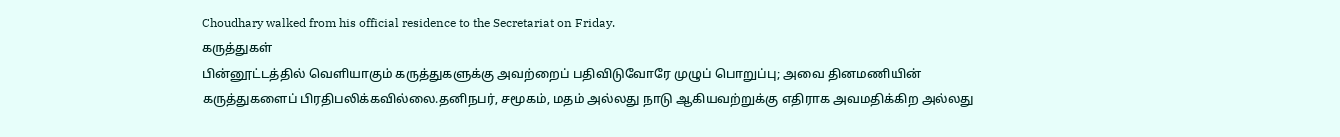Choudhary walked from his official residence to the Secretariat on Friday.
கருத்துகள்
பின்னூட்டத்தில் வெளியாகும் கருத்துகளுக்கு அவற்றைப் பதிவிடுவோரே முழுப் பொறுப்பு; அவை தினமணியின் கருத்துகளைப் பிரதிபலிக்கவில்லை.தனிநபர், சமூகம், மதம் அல்லது நாடு ஆகியவற்றுக்கு எதிராக அவமதிக்கிற அல்லது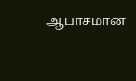ஆபாசமான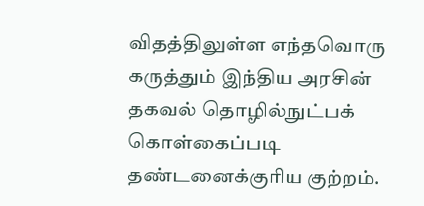விதத்திலுள்ள எந்தவொரு கருத்தும் இந்திய அரசின் தகவல் தொழில்நுட்பக் கொள்கைப்படி தண்டனைக்குரிய குற்றம்.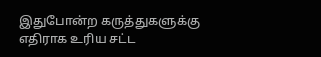இதுபோன்ற கருத்துகளுக்கு எதிராக உரிய சட்ட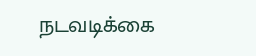நடவடிக்கை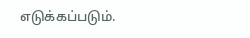எடுக்கப்படும்.